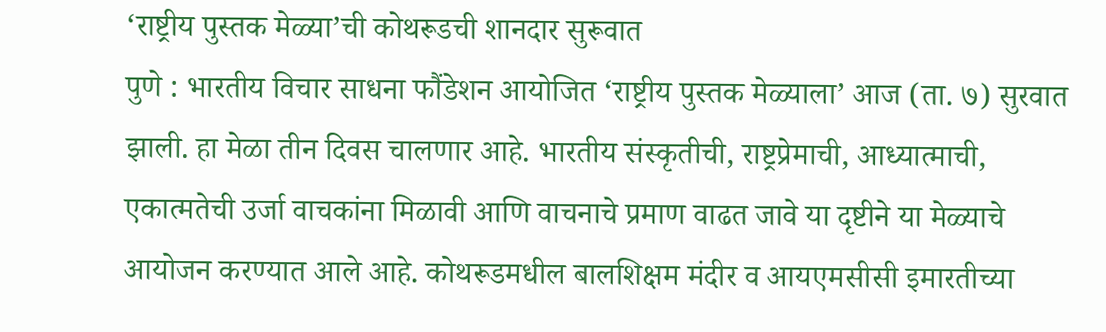‘राष्ट्रीय पुस्तक मेळ्या’ची कोथरूडची शानदार सुरूवात
पुणे : भारतीय विचार साधना फौंडेशन आयोजित ‘राष्ट्रीय पुस्तक मेळ्याला’ आज (ता. ७) सुरवात झाली. हा मेळा तीन दिवस चालणार आहे. भारतीय संस्कृतीची, राष्ट्रप्रेमाची, आध्यात्माची, एकात्मतेची उर्जा वाचकांना मिळावी आणि वाचनाचे प्रमाण वाढत जावे या दृष्टीने या मेळ्याचे आयोजन करण्यात आले आहे. कोथरूडमधील बालशिक्षम मंदीर व आयएमसीसी इमारतीच्या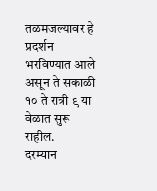तळमजल्यावर हे प्रदर्शन भरविण्यात आले असून ते सकाळी १० ते रात्री ९ या वेळात सुरू राहील.
दरम्यान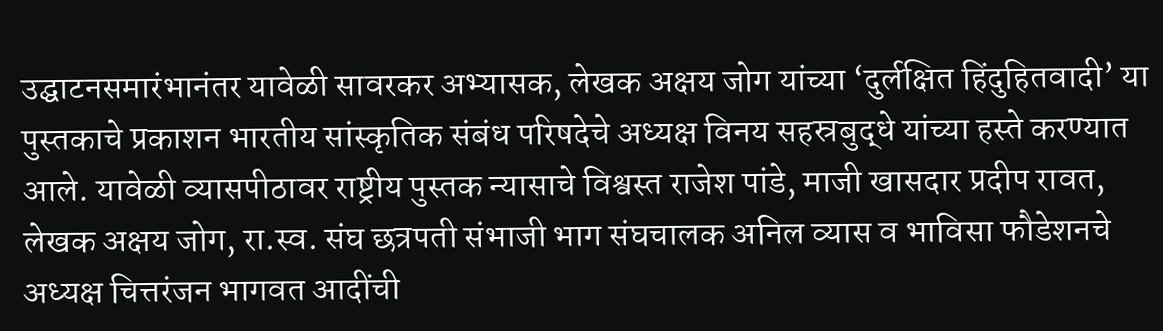उद्घाटनसमारंभानंतर यावेळी सावरकर अभ्यासक, लेखक अक्षय जोग यांच्या ‘दुर्लक्षित हिंदुहितवादी’ या पुस्तकाचे प्रकाशन भारतीय सांस्कृतिक संबंध परिषदेचे अध्यक्ष विनय सहस्रबुद्धे यांच्या हस्ते करण्यात आले. यावेळी व्यासपीठावर राष्ट्रीय पुस्तक न्यासाचे विश्वस्त राजेश पांडे, माजी खासदार प्रदीप रावत, लेखक अक्षय जोग, रा.स्व. संघ छत्रपती संभाजी भाग संघचालक अनिल व्यास व भाविसा फौडेशनचे अध्यक्ष चित्तरंजन भागवत आदींची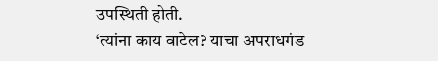उपस्थिती होती.
‘त्यांना काय वाटेल? याचा अपराधगंड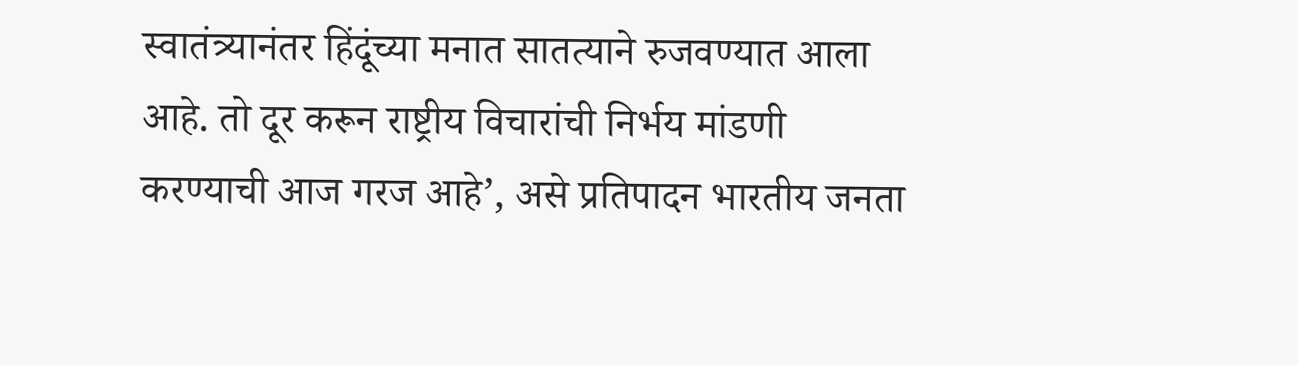स्वातंत्र्यानंतर हिंदूंच्या मनात सातत्याने रुजवण्यात आला आहे. तो दूर करून राष्ट्रीय विचारांची निर्भय मांडणी करण्याची आज गरज आहे’, असे प्रतिपादन भारतीय जनता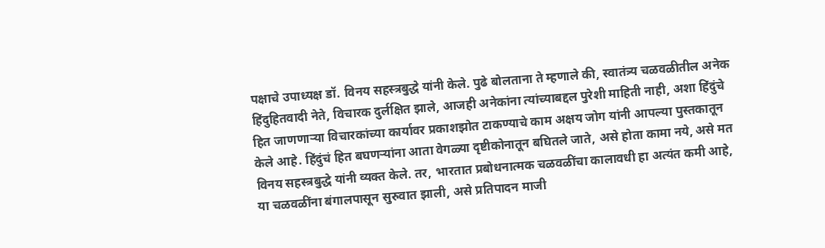पक्षाचे उपाध्यक्ष डॉ. विनय सहस्त्रबुद्धे यांनी केले. पुढे बोलताना ते म्हणाले की, स्वातंत्र्य चळवळीतील अनेक हिंदुहितवादी नेते, विचारक दुर्लक्षित झाले, आजही अनेकांना त्यांच्याबद्दल पुरेशी माहिती नाही, अशा हिंदुंचे हित जाणणाऱ्या विचारकांच्या कार्यावर प्रकाशझोत टाकण्याचे काम अक्षय जोग यांनी आपल्या पुस्तकातून केले आहे. हिंदुंचं हित बघणऱ्यांना आता वेगळ्या दृष्टीकोनातून बघितले जाते, असे होता कामा नये, असे मत विनय सहस्त्रबुद्धे यांनी व्यक्त केले. तर, भारतात प्रबोधनात्मक चळवळींचा कालावधी हा अत्यंत कमी आहे, या चळवळींना बंगालपासून सुरुवात झाली, असे प्रतिपादन माजी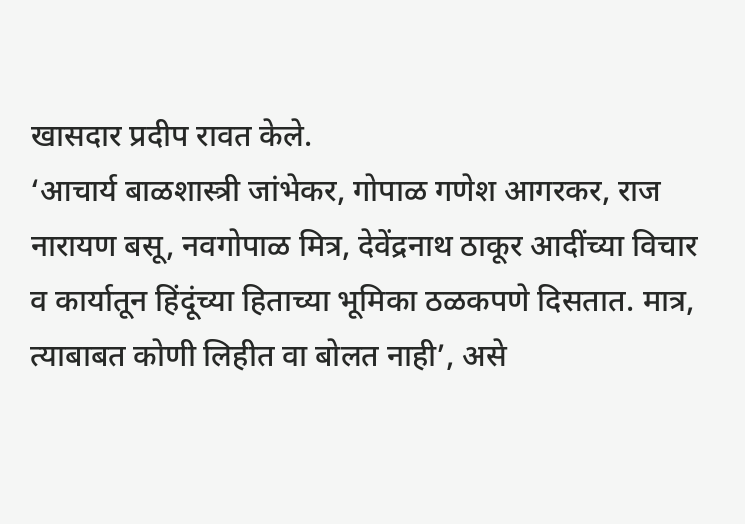खासदार प्रदीप रावत केले.
‘आचार्य बाळशास्त्री जांभेकर, गोपाळ गणेश आगरकर, राज नारायण बसू, नवगोपाळ मित्र, देवेंद्रनाथ ठाकूर आदींच्या विचार व कार्यातून हिंदूंच्या हिताच्या भूमिका ठळकपणे दिसतात. मात्र, त्याबाबत कोणी लिहीत वा बोलत नाही’, असे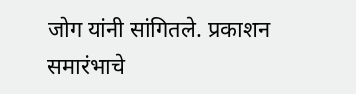जोग यांनी सांगितले. प्रकाशन समारंभाचे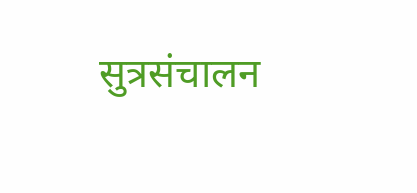सुत्रसंचालन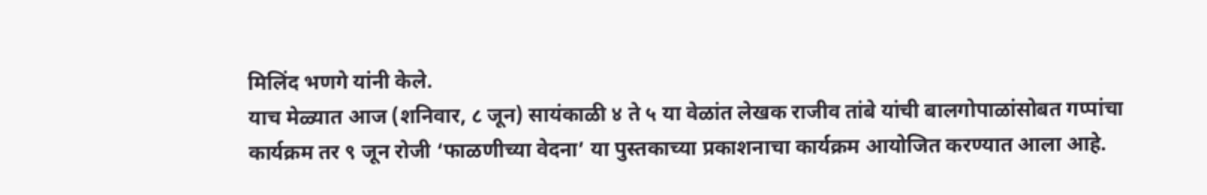मिलिंद भणगे यांनी केले.
याच मेळ्यात आज (शनिवार, ८ जून) सायंकाळी ४ ते ५ या वेळांत लेखक राजीव तांबे यांची बालगोपाळांसोबत गप्पांचा कार्यक्रम तर ९ जून रोजी ‘फाळणीच्या वेदना’ या पुस्तकाच्या प्रकाशनाचा कार्यक्रम आयोजित करण्यात आला आहे.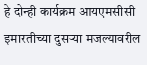हे दोन्ही कार्यक्रम आयएमसीसी इमारतीच्या दुसऱ्या मजल्यावरील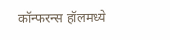कॉन्फरन्स हॉलमध्ये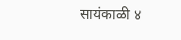सायंकाळी ४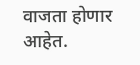वाजता होणार आहेत.